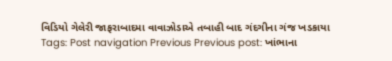વિડિયો ગેલેરી જાફરાબાદમા વાવાઝોડાએ તબાહી બાદ ગંદગીના ગંજ ખડકાયા Tags: Post navigation Previous Previous post: ખાંભાના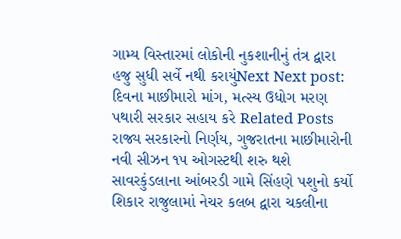ગામ્ય વિસ્તારમાં લોકોની નુકશાનીનું તંત્ર દ્વારા હજુ સુધી સર્વે નથી કરાયુંNext Next post: દિવના માછીમારો માંગ, મત્સ્ય ઉધોગ મરણ પથારી સરકાર સહાય કરે Related Posts રાજ્ય સરકારનો નિર્ણય, ગુજરાતના માછીમારોની નવી સીઝન ૧૫ ઓગસ્ટથી શરુ થશે સાવરકુંડલાના આંબરડી ગામે સિંહણે પશુનો કર્યો શિકાર રાજુલામાં નેચર કલબ દ્વારા ચકલીના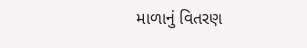માળાનું વિતરણ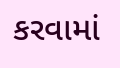કરવામાં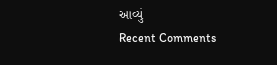આવ્યું
Recent Comments